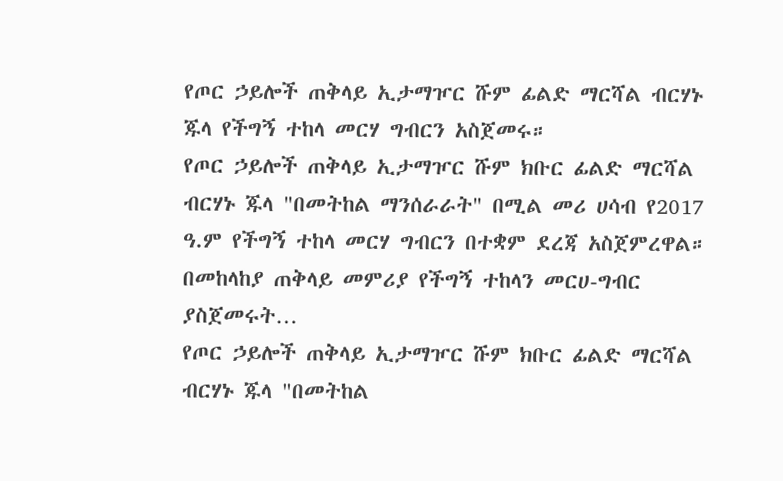የጦር ኃይሎች ጠቅላይ ኢታማዦር ሹም ፊልድ ማርሻል ብርሃኑ ጁላ የችግኝ ተከላ መርሃ ግብርን አስጀመሩ።
የጦር ኃይሎች ጠቅላይ ኢታማዦር ሹም ክቡር ፊልድ ማርሻል ብርሃኑ ጁላ "በመትከል ማንሰራራት" በሚል መሪ ሀሳብ የ2017 ዓ.ም የችግኝ ተከላ መርሃ ግብርን በተቋም ደረጃ አስጀምረዋል። በመከላከያ ጠቅላይ መምሪያ የችግኝ ተከላን መርሀ-ግብር ያስጀመሩት…
የጦር ኃይሎች ጠቅላይ ኢታማዦር ሹም ክቡር ፊልድ ማርሻል ብርሃኑ ጁላ "በመትከል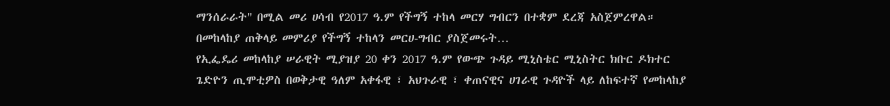ማንሰራራት" በሚል መሪ ሀሳብ የ2017 ዓ.ም የችግኝ ተከላ መርሃ ግብርን በተቋም ደረጃ አስጀምረዋል። በመከላከያ ጠቅላይ መምሪያ የችግኝ ተከላን መርሀ-ግብር ያስጀመሩት…
የኢፌዴሪ መከላከያ ሠራዊት ሚያዝያ 20 ቀን 2017 ዓ.ም የውጭ ጉዳይ ሚኒስቴር ሚኒስትር ክቡር ዶክተር ጌድዮን ጢሞቲዎስ በወቅታዊ ዓለም አቀፋዊ ፣ አህጉራዊ ፣ ቀጠናዊና ሀገራዊ ጉዳዮች ላይ ለከፍተኛ የመከላከያ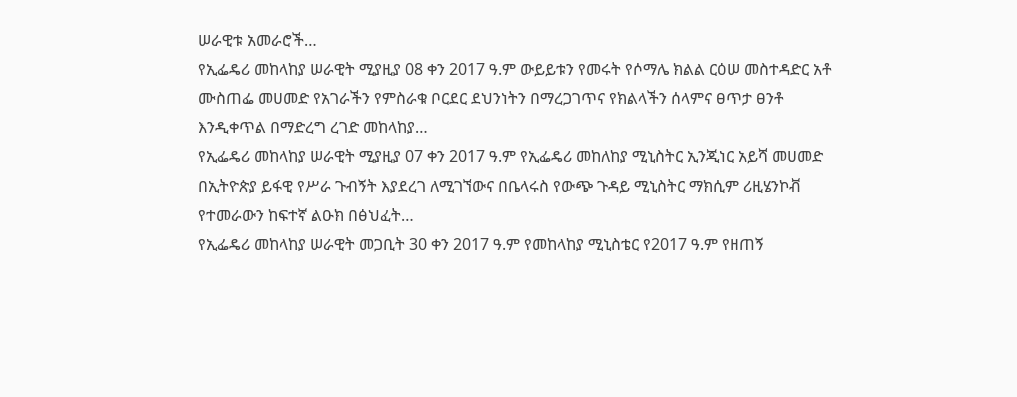ሠራዊቱ አመራሮች…
የኢፌዴሪ መከላከያ ሠራዊት ሚያዚያ 08 ቀን 2017 ዓ.ም ውይይቱን የመሩት የሶማሌ ክልል ርዕሠ መስተዳድር አቶ ሙስጠፌ መሀመድ የአገራችን የምስራቁ ቦርደር ደህንነትን በማረጋገጥና የክልላችን ሰላምና ፀጥታ ፀንቶ እንዲቀጥል በማድረግ ረገድ መከላከያ…
የኢፌዴሪ መከላከያ ሠራዊት ሚያዚያ 07 ቀን 2017 ዓ.ም የኢፌዴሪ መከለከያ ሚኒስትር ኢንጂነር አይሻ መሀመድ በኢትዮጵያ ይፋዊ የሥራ ጉብኝት እያደረገ ለሚገኘውና በቤላሩስ የውጭ ጉዳይ ሚኒስትር ማክሲም ሪዚሄንኮቭ የተመራውን ከፍተኛ ልዑክ በፅህፈት…
የኢፌዴሪ መከላከያ ሠራዊት መጋቢት 30 ቀን 2017 ዓ.ም የመከላከያ ሚኒስቴር የ2017 ዓ.ም የዘጠኝ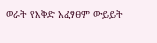ወራት የእቅድ አፈፃፀም ውይይት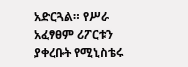አድርጓል። የሥራ አፈፃፀም ሪፖርቱን ያቀረቡት የሚኒስቴሩ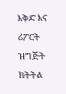እቅድ እና ሪፖርት ዝግጅት ክትትል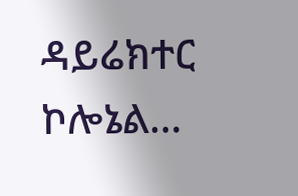ዳይሬክተር ኮሎኔል…